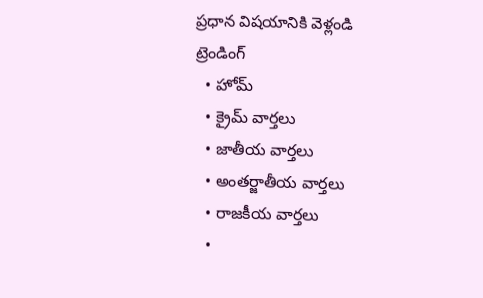ప్రధాన విషయానికి వెళ్లండి
ట్రెండింగ్
  • హోమ్
  • క్రైమ్ వార్తలు
  • జాతీయ వార్తలు
  • అంతర్జాతీయ వార్తలు
  • రాజకీయ వార్తలు
  •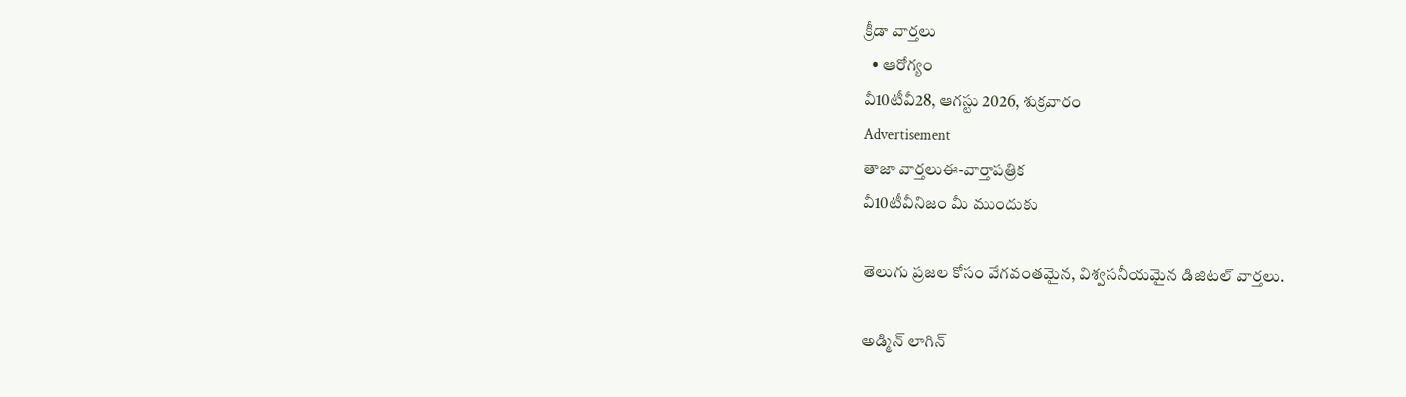క్రీడా వార్తలు
  • ఆరోగ్యం
వీ10టీవీ28, ఆగస్టు 2026, శుక్రవారం
Advertisement
తాజా వార్తలుఈ-వార్తాపత్రిక
వీ10టీవీనిజం మీ ముందుకు

తెలుగు ప్రజల కోసం వేగవంతమైన, విశ్వసనీయమైన డిజిటల్ వార్తలు.

అడ్మిన్ లాగిన్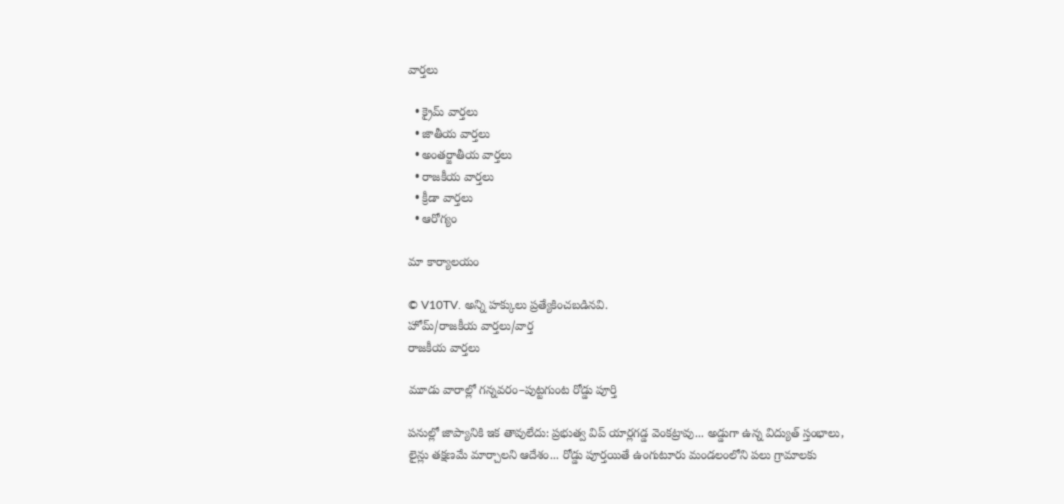వార్తలు

  • క్రైమ్ వార్తలు
  • జాతీయ వార్తలు
  • అంతర్జాతీయ వార్తలు
  • రాజకీయ వార్తలు
  • క్రీడా వార్తలు
  • ఆరోగ్యం

మా కార్యాలయం

© V10TV. అన్ని హక్కులు ప్రత్యేకించబడినవి.
హోమ్/రాజకీయ వార్తలు/వార్త
రాజకీయ వార్తలు

మూడు వారాల్లో గన్నవరం–పుట్టగుంట రోడ్డు పూర్తి

పనుల్లో జాప్యానికి ఇక తావులేదు: ప్రభుత్వ విప్ యార్లగడ్డ వెంకట్రావు... అడ్డుగా ఉన్న విద్యుత్ స్తంభాలు, లైన్లు తక్షణమే మార్చాలని ఆదేశం... రోడ్డు పూర్తయితే ఉంగుటూరు మండలంలోని పలు గ్రామాలకు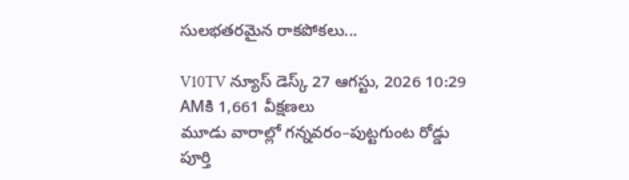సులభతరమైన రాకపోకలు...

V10TV న్యూస్ డెస్క్ 27 ఆగస్టు, 2026 10:29 AMకి 1,661 వీక్షణలు
మూడు వారాల్లో గన్నవరం–పుట్టగుంట రోడ్డు పూర్తి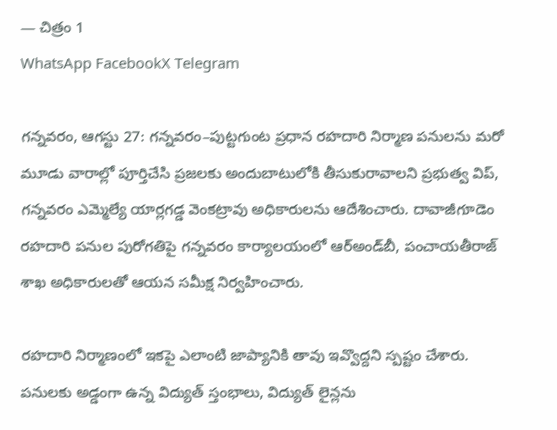— చిత్రం 1
WhatsApp FacebookX Telegram

గన్నవరం, ఆగస్టు 27: గన్నవరం–పుట్టగుంట ప్రధాన రహదారి నిర్మాణ పనులను మరో మూడు వారాల్లో పూర్తిచేసి ప్రజలకు అందుబాటులోకి తీసుకురావాలని ప్రభుత్వ విప్‌, గన్నవరం ఎమ్మెల్యే యార్లగడ్డ వెంకట్రావు అధికారులను ఆదేశించారు. దావాజీగూడెం రహదారి పనుల పురోగతిపై గన్నవరం కార్యాలయంలో ఆర్‌అండ్‌బీ, పంచాయతీరాజ్‌ శాఖ అధికారులతో ఆయన సమీక్ష నిర్వహించారు.

రహదారి నిర్మాణంలో ఇకపై ఎలాంటి జాప్యానికి తావు ఇవ్వొద్దని స్పష్టం చేశారు. పనులకు అడ్డంగా ఉన్న విద్యుత్ స్తంభాలు, విద్యుత్ లైన్లను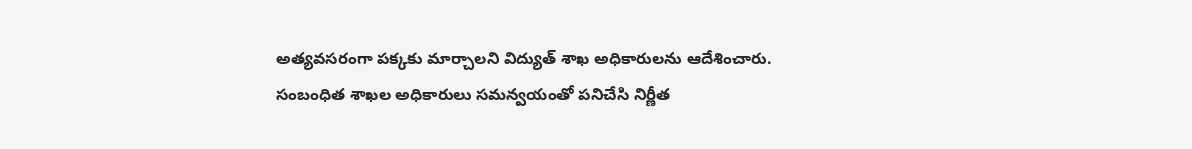అత్యవసరంగా పక్కకు మార్చాలని విద్యుత్ శాఖ అధికారులను ఆదేశించారు. సంబంధిత శాఖల అధికారులు సమన్వయంతో పనిచేసి నిర్ణీత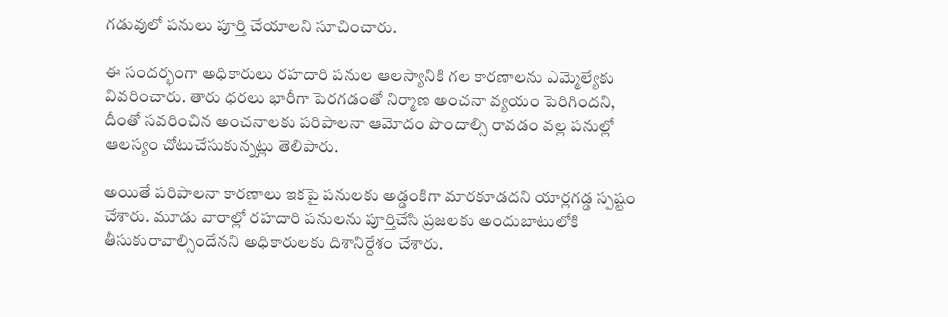గడువులో పనులు పూర్తి చేయాలని సూచించారు.

ఈ సందర్భంగా అధికారులు రహదారి పనుల ఆలస్యానికి గల కారణాలను ఎమ్మెల్యేకు వివరించారు. తారు ధరలు భారీగా పెరగడంతో నిర్మాణ అంచనా వ్యయం పెరిగిందని, దీంతో సవరించిన అంచనాలకు పరిపాలనా ఆమోదం పొందాల్సి రావడం వల్ల పనుల్లో ఆలస్యం చోటుచేసుకున్నట్లు తెలిపారు.

అయితే పరిపాలనా కారణాలు ఇకపై పనులకు అడ్డంకిగా మారకూడదని యార్లగడ్డ స్పష్టం చేశారు. మూడు వారాల్లో రహదారి పనులను పూర్తిచేసి ప్రజలకు అందుబాటులోకి తీసుకురావాల్సిందేనని అధికారులకు దిశానిర్దేశం చేశారు.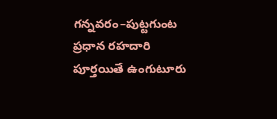గన్నవరం–పుట్టగుంట ప్రధాన రహదారి పూర్తయితే ఉంగుటూరు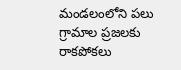మండలంలోని పలు గ్రామాల ప్రజలకు రాకపోకలు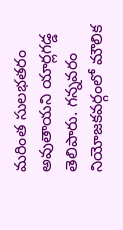మరింత సులభతరం అవుతాయని యార్లగడ్డ తెలిపారు. గన్నవరం నియోజకవర్గంలో మౌలిక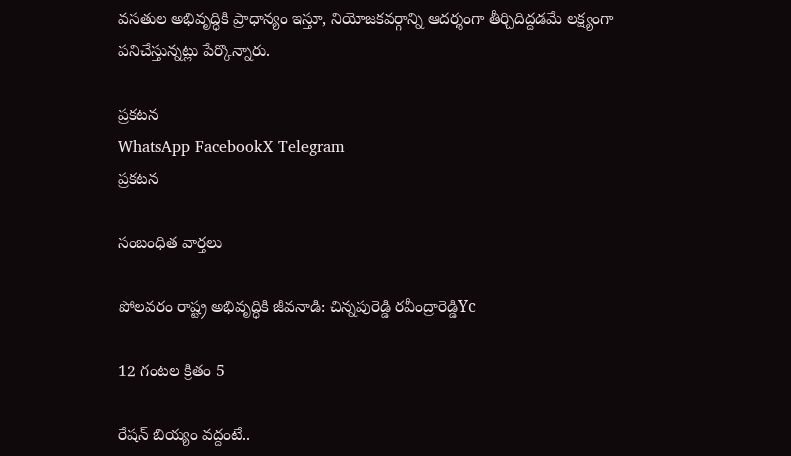వసతుల అభివృద్ధికి ప్రాధాన్యం ఇస్తూ, నియోజకవర్గాన్ని ఆదర్శంగా తీర్చిదిద్దడమే లక్ష్యంగా పనిచేస్తున్నట్లు పేర్కొన్నారు.

ప్రకటన
WhatsApp FacebookX Telegram
ప్రకటన

సంబంధిత వార్తలు

పోలవరం రాష్ట్ర అభివృద్ధికి జీవనాడి: చిన్నపురెడ్డి రవీంద్రారెడ్డిYc

12 గంటల క్రితం 5

రేషన్ బియ్యం వద్దంటే..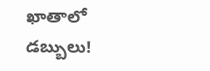ఖాతాలో డబ్బులు!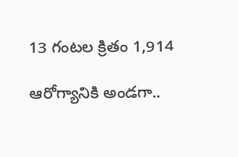13 గంటల క్రితం 1,914

ఆరోగ్యానికి అండగా..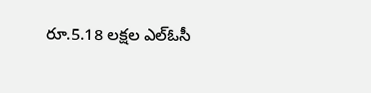రూ.5.18 లక్షల ఎల్‌ఓసీ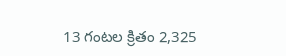13 గంటల క్రితం 2,325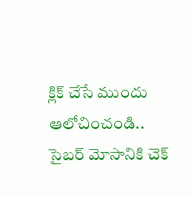క్లిక్‌ చేసే ముందు ఆలోచించండి.. సైబర్‌ మోసానికి చెక్‌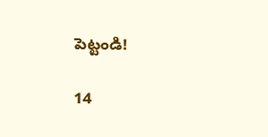పెట్టండి!

14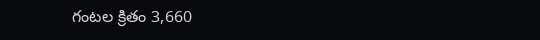గంటల క్రితం 3,660